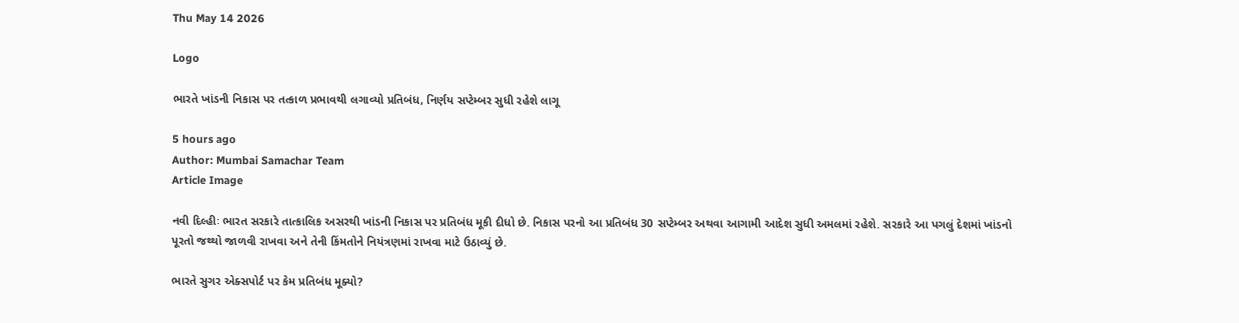Thu May 14 2026

Logo

ભારતે ખાંડની નિકાસ પર તત્કાળ પ્રભાવથી લગાવ્યો પ્રતિબંધ, નિર્ણય સપ્ટેમ્બર સુધી રહેશે લાગૂ

5 hours ago
Author: Mumbai Samachar Team
Article Image

નવી દિલ્હીઃ ભારત સરકારે તાત્કાલિક અસરથી ખાંડની નિકાસ પર પ્રતિબંધ મૂકી દીધો છે. નિકાસ પરનો આ પ્રતિબંધ 30 સપ્ટેમ્બર અથવા આગામી આદેશ સુધી અમલમાં રહેશે. સરકારે આ પગલું દેશમાં ખાંડનો પૂરતો જથ્થો જાળવી રાખવા અને તેની કિંમતોને નિયંત્રણમાં રાખવા માટે ઉઠાવ્યું છે.

ભારતે સુગર એક્સપોર્ટ પર કેમ પ્રતિબંધ મૂક્યો?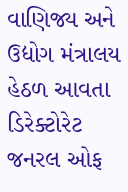વાણિજ્ય અને ઉદ્યોગ મંત્રાલય હેઠળ આવતા ડિરેક્ટોરેટ જનરલ ઓફ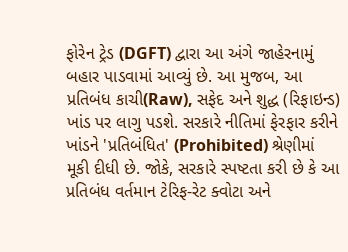ફોરેન ટ્રેડ (DGFT) દ્વારા આ અંગે જાહેરનામું બહાર પાડવામાં આવ્યું છે. આ મુજબ, આ પ્રતિબંધ કાચી(Raw), સફેદ અને શુદ્ધ (રિફાઇન્ડ) ખાંડ પર લાગુ પડશે. સરકારે નીતિમાં ફેરફાર કરીને ખાંડને 'પ્રતિબંધિત' (Prohibited) શ્રેણીમાં મૂકી દીધી છે. જોકે, સરકારે સ્પષ્ટતા કરી છે કે આ પ્રતિબંધ વર્તમાન ટેરિફ-રેટ ક્વોટા અને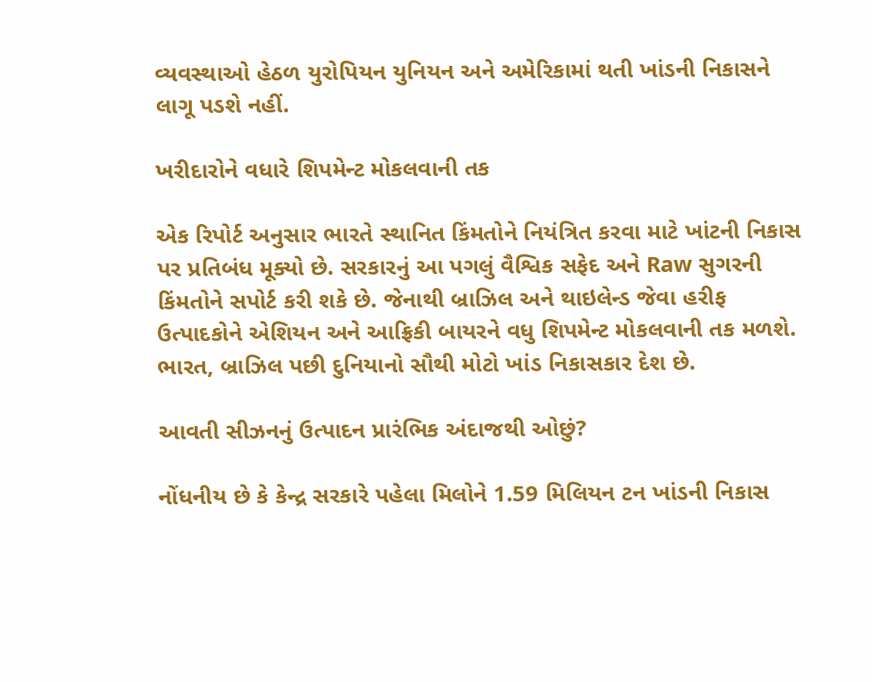વ્યવસ્થાઓ હેઠળ યુરોપિયન યુનિયન અને અમેરિકામાં થતી ખાંડની નિકાસને લાગૂ પડશે નહીં.

ખરીદારોને વધારે શિપમેન્ટ મોકલવાની તક

એક રિપોર્ટ અનુસાર ભારતે સ્થાનિત કિંમતોને નિયંત્રિત કરવા માટે ખાંટની નિકાસ પર પ્રતિબંધ મૂક્યો છે. સરકારનું આ પગલું વૈશ્વિક સફેદ અને Raw સુગરની કિંમતોને સપોર્ટ કરી શકે છે. જેનાથી બ્રાઝિલ અને થાઇલેન્ડ જેવા હરીફ ઉત્પાદકોને એશિયન અને આફ્રિકી બાયરને વધુ શિપમેન્ટ મોકલવાની તક મળશે. ભારત, બ્રાઝિલ પછી દુનિયાનો સૌથી મોટો ખાંડ નિકાસકાર દેશ છે.

આવતી સીઝનનું ઉત્પાદન પ્રારંભિક અંદાજથી ઓછું?

નોંધનીય છે કે કેન્દ્ર સરકારે પહેલા મિલોને 1.59 મિલિયન ટન ખાંડની નિકાસ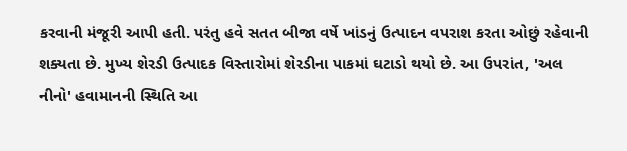કરવાની મંજૂરી આપી હતી. પરંતુ હવે સતત બીજા વર્ષે ખાંડનું ઉત્પાદન વપરાશ કરતા ઓછું રહેવાની શક્યતા છે. મુખ્ય શેરડી ઉત્પાદક વિસ્તારોમાં શેરડીના પાકમાં ઘટાડો થયો છે. આ ઉપરાંત, 'અલ નીનો' હવામાનની સ્થિતિ આ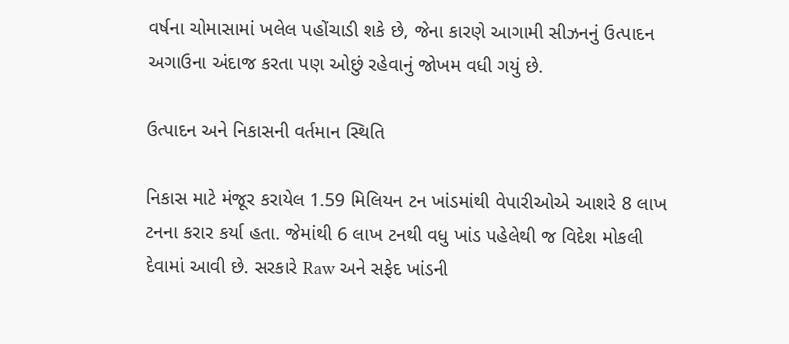વર્ષના ચોમાસામાં ખલેલ પહોંચાડી શકે છે, જેના કારણે આગામી સીઝનનું ઉત્પાદન અગાઉના અંદાજ કરતા પણ ઓછું રહેવાનું જોખમ વધી ગયું છે.

ઉત્પાદન અને નિકાસની વર્તમાન સ્થિતિ

નિકાસ માટે મંજૂર કરાયેલ 1.59 મિલિયન ટન ખાંડમાંથી વેપારીઓએ આશરે 8 લાખ ટનના કરાર કર્યા હતા. જેમાંથી 6 લાખ ટનથી વધુ ખાંડ પહેલેથી જ વિદેશ મોકલી દેવામાં આવી છે. સરકારે Raw અને સફેદ ખાંડની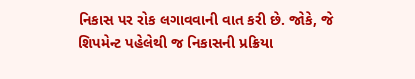નિકાસ પર રોક લગાવવાની વાત કરી છે. જોકે, જે શિપમેન્ટ પહેલેથી જ નિકાસની પ્રક્રિયા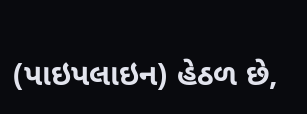(પાઇપલાઇન) હેઠળ છે,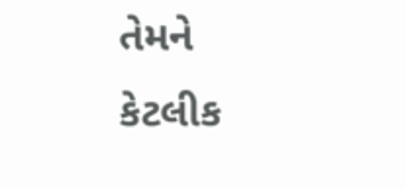તેમને કેટલીક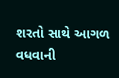શરતો સાથે આગળ વધવાની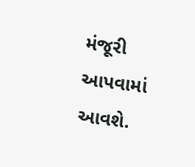મંજૂરી આપવામાં આવશે.